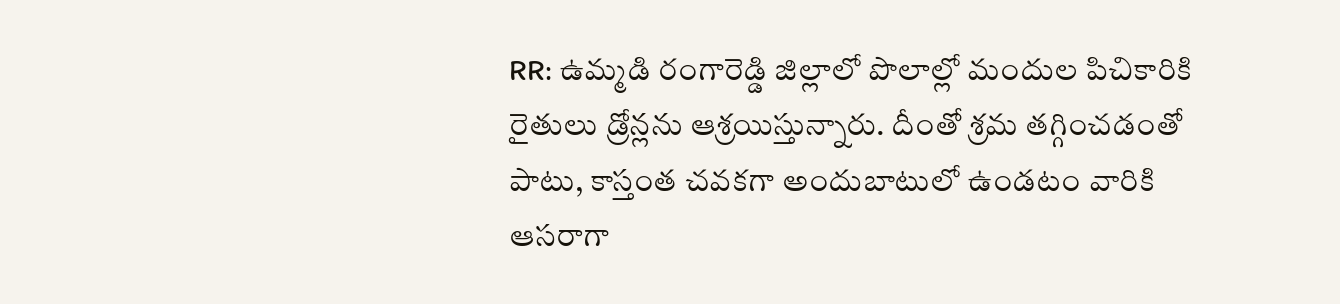RR: ఉమ్మడి రంగారెడ్డి జిల్లాలో పొలాల్లో మందుల పిచికారికి రైతులు డ్రోన్లను ఆశ్రయిస్తున్నారు. దీంతో శ్రమ తగ్గించడంతో పాటు, కాస్తంత చవకగా అందుబాటులో ఉండటం వారికి ఆసరాగా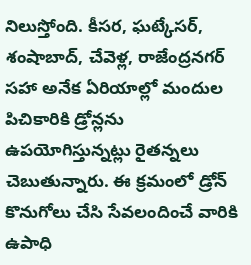నిలుస్తోంది. కీసర, ఘట్కేసర్, శంషాబాద్, చేవెళ్ల, రాజేంద్రనగర్ సహా అనేక ఏరియాల్లో మందుల పిచికారికి డ్రోన్లను ఉపయోగిస్తున్నట్లు రైతన్నలు చెబుతున్నారు. ఈ క్రమంలో డ్రోన్ కొనుగోలు చేసి సేవలందించే వారికి ఉపాధి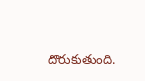దొరుకుతుంది.